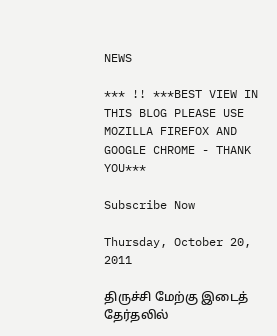NEWS

*** !! ***BEST VIEW IN THIS BLOG PLEASE USE MOZILLA FIREFOX AND GOOGLE CHROME - THANK YOU***

Subscribe Now

Thursday, October 20, 2011

திருச்சி மேற்கு இடைத் தேர்தலில்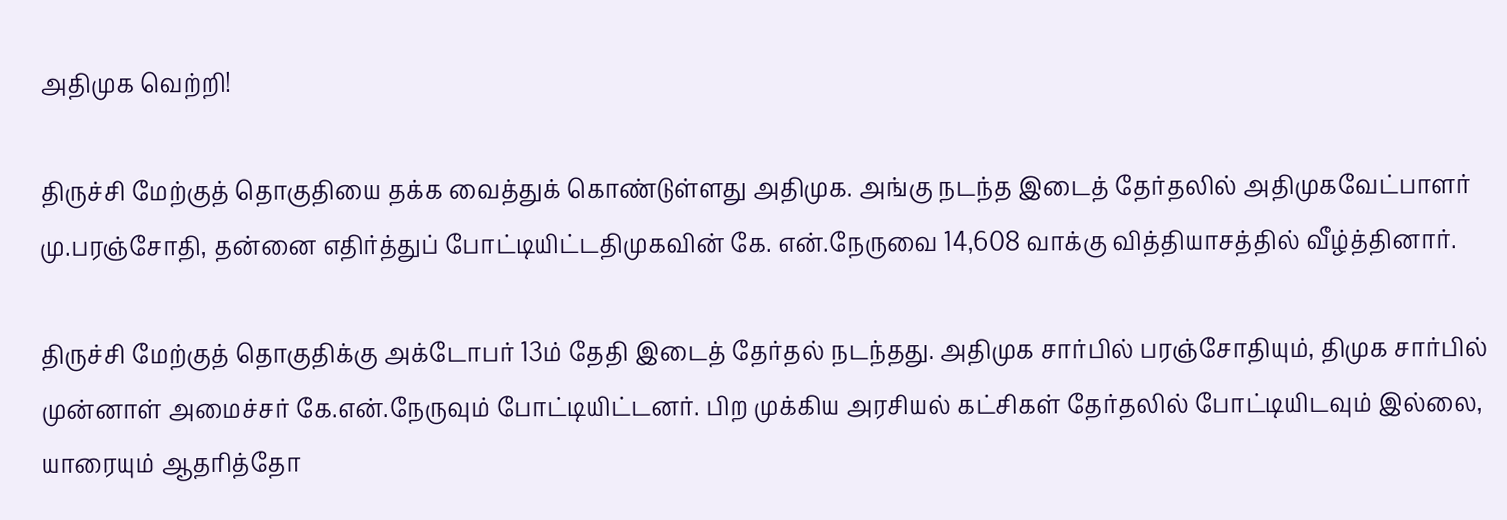அதிமுக வெற்றி!

திருச்சி மேற்குத் தொகுதியை தக்க வைத்துக் கொண்டுள்ளது அதிமுக. அங்கு நடந்த இடைத் தேர்தலில் அதிமுகவேட்பாளர் மு.பரஞ்சோதி, தன்னை எதிர்த்துப் போட்டியிட்டதிமுகவின் கே. என்.நேருவை 14,608 வாக்கு வித்தியாசத்தில் வீழ்த்தினார்.

திருச்சி மேற்குத் தொகுதிக்கு அக்டோபர் 13ம் தேதி இடைத் தேர்தல் நடந்தது. அதிமுக சார்பில் பரஞ்சோதியும், திமுக சார்பில் முன்னாள் அமைச்சர் கே.என்.நேருவும் போட்டியிட்டனர். பிற முக்கிய அரசியல் கட்சிகள் தேர்தலில் போட்டியிடவும் இல்லை, யாரையும் ஆதரித்தோ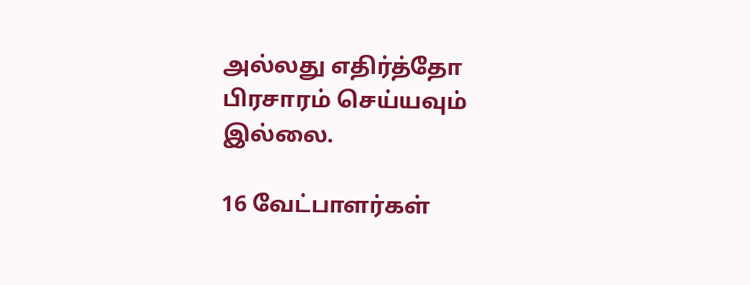அல்லது எதிர்த்தோ பிரசாரம் செய்யவும் இல்லை.

16 வேட்பாளர்கள்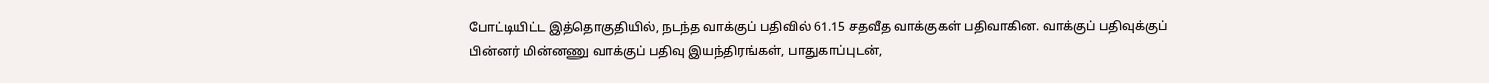போட்டியிட்ட இத்தொகுதியில், நடந்த வாக்குப் பதிவில் 61.15 சதவீத வாக்குகள் பதிவாகின. வாக்குப் பதிவுக்குப் பின்னர் மின்னணு வாக்குப் பதிவு இயந்திரங்கள், பாதுகாப்புடன்,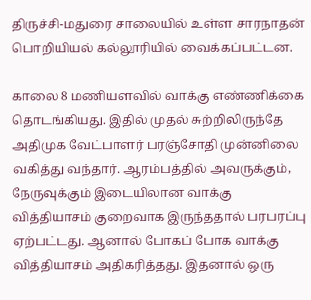திருச்சி-மதுரை சாலையில் உள்ள சாரநாதன் பொறியியல் கல்லூரியில் வைக்கப்பட்டன.

காலை 8 மணியளவில் வாக்கு எண்ணிக்கை தொடங்கியது. இதில் முதல் சுற்றிலிருந்தே அதிமுக வேட்பாளர் பரஞ்சோதி முன்னிலை வகித்து வந்தார். ஆரம்பத்தில் அவருக்கும், நேருவுக்கும் இடையிலான வாக்கு வித்தியாசம் குறைவாக இருந்ததால் பரபரப்பு ஏற்பட்டது. ஆனால் போகப் போக வாக்கு வித்தியாசம் அதிகரித்தது. இதனால் ஒரு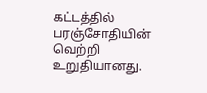கட்டத்தில் பரஞ்சோதியின் வெற்றி உறுதியானது.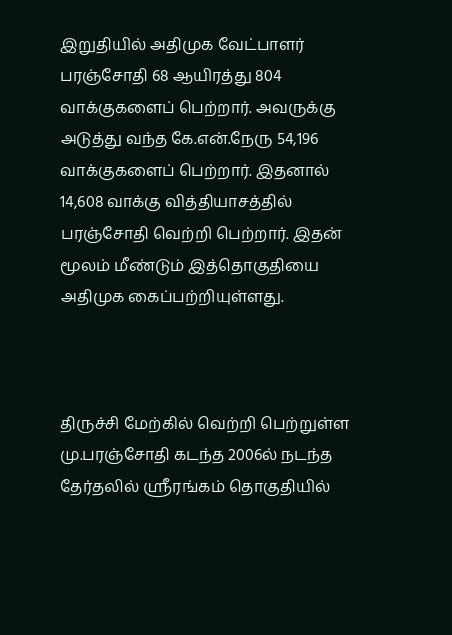இறுதியில் அதிமுக வேட்பாளர் பரஞ்சோதி 68 ஆயிரத்து 804 வாக்குகளைப் பெற்றார். அவருக்கு அடுத்து வந்த கே.என்.நேரு 54,196 வாக்குகளைப் பெற்றார். இதனால் 14,608 வாக்கு வித்தியாசத்தில் பரஞ்சோதி வெற்றி பெற்றார். இதன் மூலம் மீண்டும் இத்தொகுதியை அதிமுக கைப்பற்றியுள்ளது.



திருச்சி மேற்கில் வெற்றி பெற்றுள்ள மு.பரஞ்சோதி கடந்த 2006ல் நடந்த தேர்தலில் ஸ்ரீரங்கம் தொகுதியில்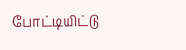போட்டியிட்டு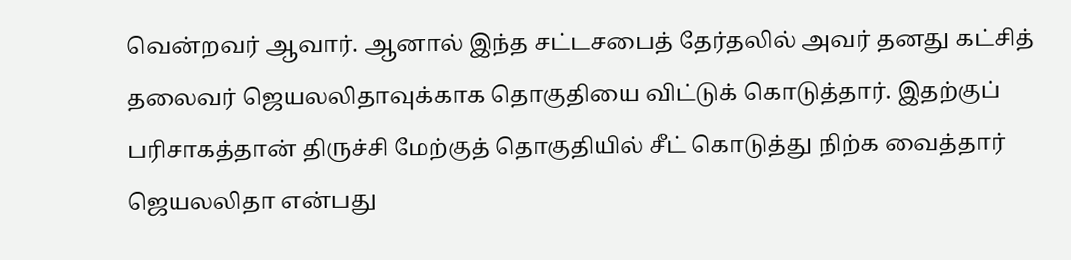வென்றவர் ஆவார். ஆனால் இந்த சட்டசபைத் தேர்தலில் அவர் தனது கட்சித் தலைவர் ஜெயலலிதாவுக்காக தொகுதியை விட்டுக் கொடுத்தார். இதற்குப் பரிசாகத்தான் திருச்சி மேற்குத் தொகுதியில் சீட் கொடுத்து நிற்க வைத்தார் ஜெயலலிதா என்பது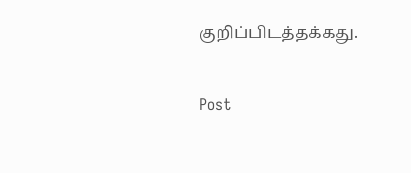குறிப்பிடத்தக்கது.

Post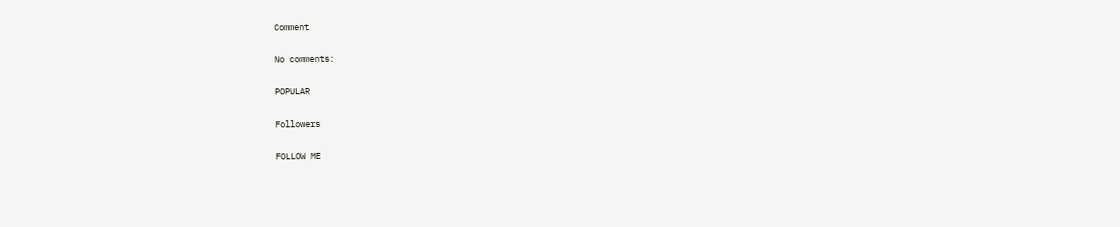Comment

No comments:

POPULAR

Followers

FOLLOW ME